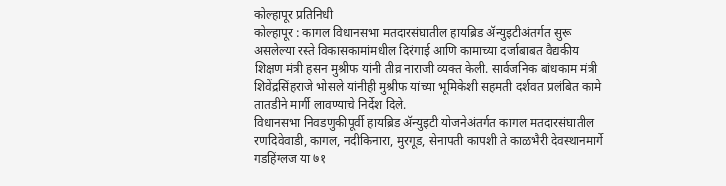कोल्हापूर प्रतिनिधी
कोल्हापूर : कागल विधानसभा मतदारसंघातील हायब्रिड ॲन्युइटीअंतर्गत सुरू असलेल्या रस्ते विकासकामांमधील दिरंगाई आणि कामाच्या दर्जाबाबत वैद्यकीय शिक्षण मंत्री हसन मुश्रीफ यांनी तीव्र नाराजी व्यक्त केली. सार्वजनिक बांधकाम मंत्री शिवेंद्रसिंहराजे भोसले यांनीही मुश्रीफ यांच्या भूमिकेशी सहमती दर्शवत प्रलंबित कामे तातडीने मार्गी लावण्याचे निर्देश दिले.
विधानसभा निवडणुकीपूर्वी हायब्रिड ॲन्युइटी योजनेअंतर्गत कागल मतदारसंघातील रणदिवेवाडी, कागल, नदीकिनारा, मुरगूड, सेनापती कापशी ते काळभैरी देवस्थानमार्गे गडहिंग्लज या ७१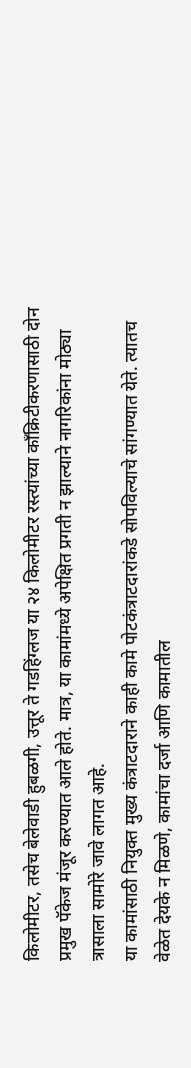किलोमीटर, तसेच बेलेवाडी हुबळगी, उत्तूर ते गडहिंग्लज या २४ किलोमीटर रस्त्यांच्या काँक्रिटीकरणासाठी दोन प्रमुख पॅकेज मंजूर करण्यात आले होते. मात्र, या कामांमध्ये अपेक्षित प्रगती न झाल्याने नागरिकांना मोठ्या त्रासाला सामोरे जावे लागत आहे.
या कामांसाठी नियुक्त मुख्य कंत्राटदाराने काही कामे पोटकंत्राटदारांकडे सोपविल्याचे सांगण्यात येते. त्यातच वेळेत देयके न मिळणे, कामांचा दर्जा आणि कामातील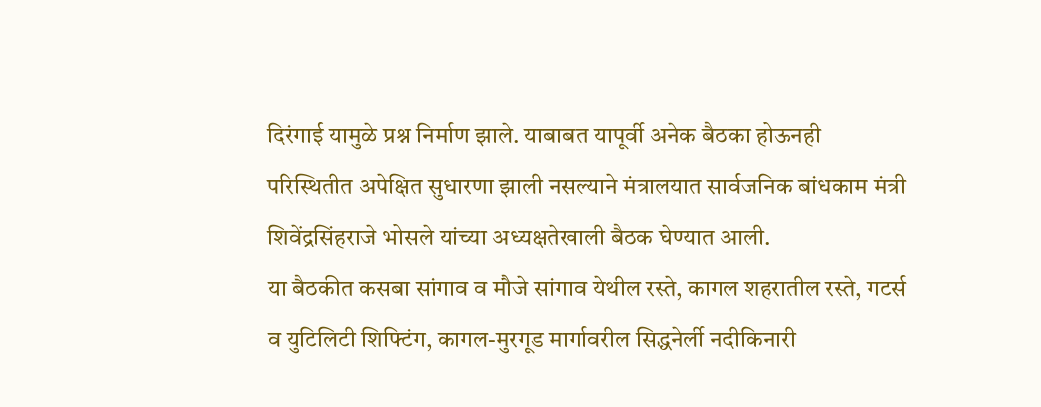दिरंगाई यामुळे प्रश्न निर्माण झाले. याबाबत यापूर्वी अनेक बैठका होऊनही परिस्थितीत अपेक्षित सुधारणा झाली नसल्याने मंत्रालयात सार्वजनिक बांधकाम मंत्री शिवेंद्रसिंहराजे भोसले यांच्या अध्यक्षतेखाली बैठक घेण्यात आली.
या बैठकीत कसबा सांगाव व मौजे सांगाव येथील रस्ते, कागल शहरातील रस्ते, गटर्स व युटिलिटी शिफ्टिंग, कागल-मुरगूड मार्गावरील सिद्धनेर्ली नदीकिनारी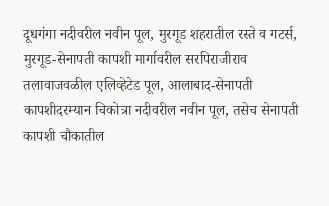दूधगंगा नदीवरील नवीन पूल, मुरगूड शहरातील रस्ते व गटर्स, मुरगूड-सेनापती कापशी मार्गावरील सरपिराजीराव तलावाजवळील एलिव्हेटेड पूल, आलाबाद-सेनापती कापशीदरम्यान चिकोत्रा नदीवरील नवीन पूल, तसेच सेनापती कापशी चौकातील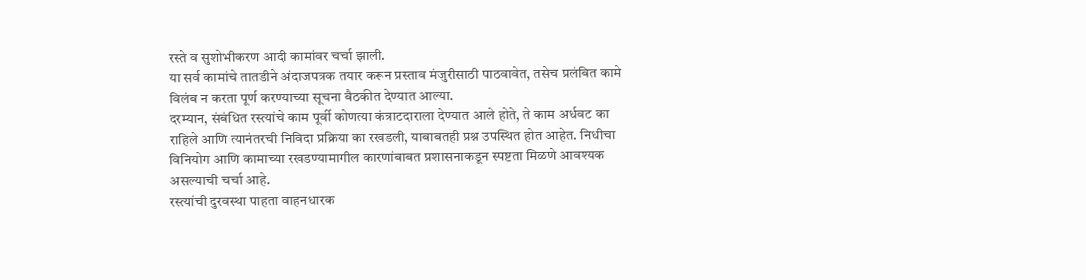रस्ते व सुशोभीकरण आदी कामांवर चर्चा झाली.
या सर्व कामांचे तातडीने अंदाजपत्रक तयार करून प्रस्ताव मंजुरीसाठी पाठवावेत, तसेच प्रलंबित कामे विलंब न करता पूर्ण करण्याच्या सूचना बैठकीत देण्यात आल्या.
दरम्यान, संबंधित रस्त्यांचे काम पूर्वी कोणत्या कंत्राटदाराला देण्यात आले होते, ते काम अर्धवट का राहिले आणि त्यानंतरची निविदा प्रक्रिया का रखडली, याबाबतही प्रश्न उपस्थित होत आहेत. निधीचा विनियोग आणि कामाच्या रखडण्यामागील कारणांबाबत प्रशासनाकडून स्पष्टता मिळणे आवश्यक असल्याची चर्चा आहे.
रस्त्यांची दुरवस्था पाहता वाहनधारक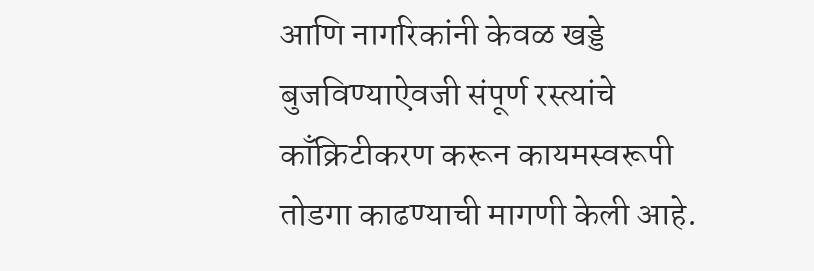आणि नागरिकांनी केवळ खड्डे बुजविण्याऐवजी संपूर्ण रस्त्यांचे काँक्रिटीकरण करून कायमस्वरूपी तोडगा काढण्याची मागणी केली आहे.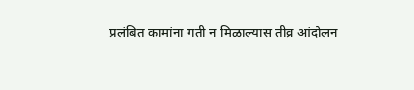प्रलंबित कामांना गती न मिळाल्यास तीव्र आंदोलन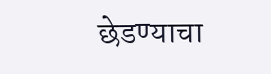छेडण्याचा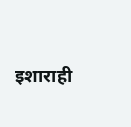इशाराही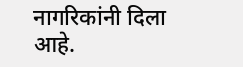नागरिकांनी दिला आहे.